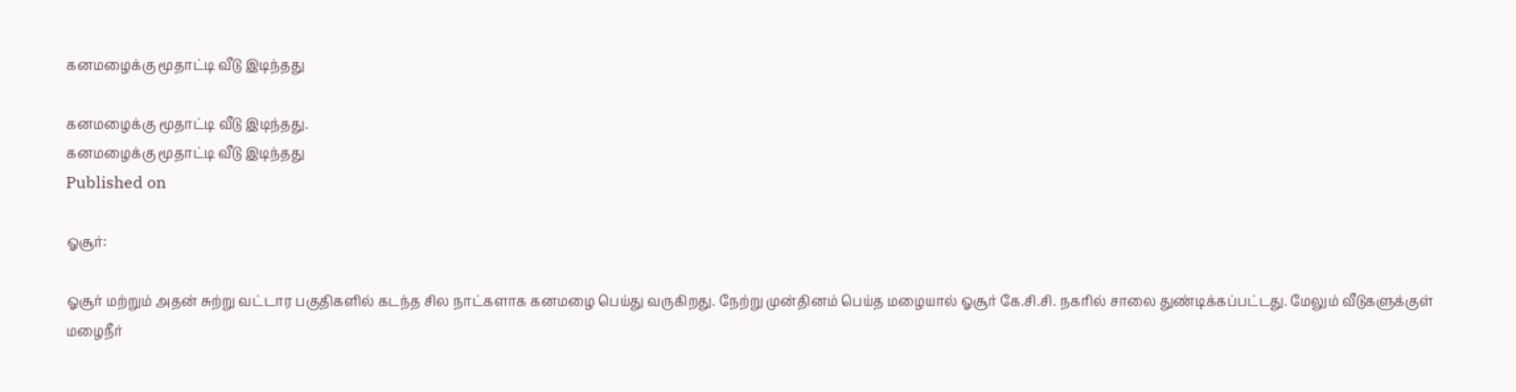கனமழைக்கு மூதாட்டி வீடு இடிந்தது

கனமழைக்கு மூதாட்டி வீடு இடிந்தது.
கனமழைக்கு மூதாட்டி வீடு இடிந்தது
Published on

ஓசூர்:

ஓசூர் மற்றும் அதன் சுற்று வட்டார பகுதிகளில் கடந்த சில நாட்களாக கனமழை பெய்து வருகிறது. நேற்று முன்தினம் பெய்த மழையால் ஓசூர் கே.சி.சி. நகரில் சாலை துண்டிக்கப்பட்டது. மேலும் வீடுகளுக்குள் மழைநீர்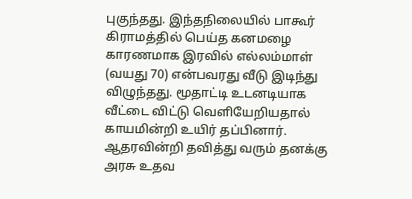புகுந்தது. இந்தநிலையில் பாகூர் கிராமத்தில் பெய்த கனமழை காரணமாக இரவில் எல்லம்மாள் (வயது 70) என்பவரது வீடு இடிந்து விழுந்தது. மூதாட்டி உடனடியாக வீட்டை விட்டு வெளியேறியதால் காயமின்றி உயிர் தப்பினார். ஆதரவின்றி தவித்து வரும் தனக்கு அரசு உதவ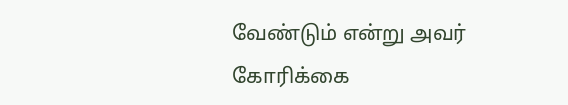வேண்டும் என்று அவர் கோரிக்கை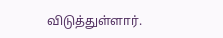விடுத்துள்ளார்.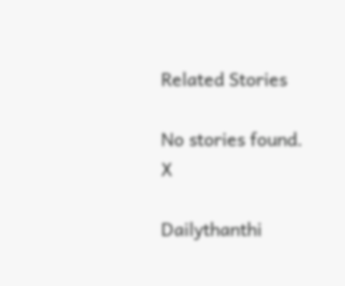Related Stories

No stories found.
X

Dailythanthi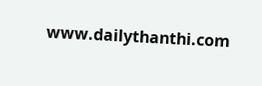www.dailythanthi.com